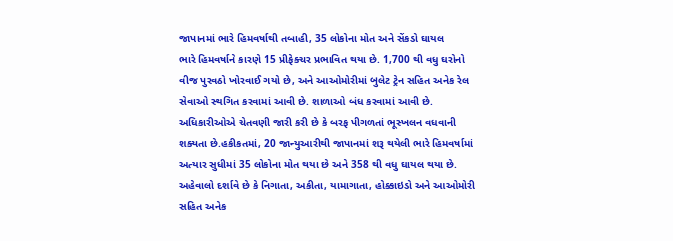જાપાનમાં ભારે હિમવર્ષાથી તબાહી, 35 લોકોના મોત અને સેંકડો ઘાયલ
ભારે હિમવર્ષાને કારણે 15 પ્રીફેક્ચર પ્રભાવિત થયા છે. 1,700 થી વધુ ઘરોનો વીજ પુરવઠો ખોરવાઈ ગયો છે, અને આઓમોરીમાં બુલેટ ટ્રેન સહિત અનેક રેલ સેવાઓ સ્થગિત કરવામાં આવી છે. શાળાઓ બંધ કરવામાં આવી છે. અધિકારીઓએ ચેતવણી જારી કરી છે કે બરફ પીગળતાં ભૂસ્ખલન વધવાની શક્યતા છે.હકીકતમાં, 20 જાન્યુઆરીથી જાપાનમાં શરૂ થયેલી ભારે હિમવર્ષામાં અત્યાર સુધીમાં 35 લોકોના મોત થયા છે અને 358 થી વધુ ઘાયલ થયા છે. અહેવાલો દર્શાવે છે કે નિગાતા, અકીતા, યામાગાતા, હોક્કાઇડો અને આઓમોરી સહિત અનેક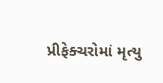પ્રીફેક્ચરોમાં મૃત્યુ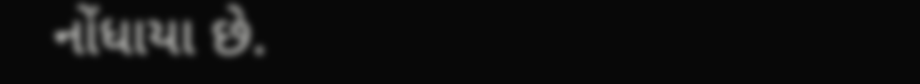નોંધાયા છે.